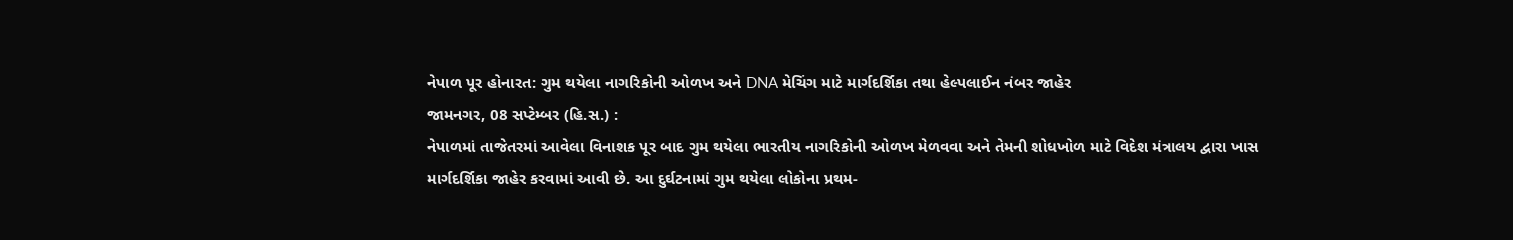નેપાળ પૂર હોનારત: ગુમ થયેલા નાગરિકોની ઓળખ અને DNA મેચિંગ માટે માર્ગદર્શિકા તથા હેલ્પલાઈન નંબર જાહેર
જામનગર, 08 સપ્ટેમ્બર (હિ.સ.) :
નેપાળમાં તાજેતરમાં આવેલા વિનાશક પૂર બાદ ગુમ થયેલા ભારતીય નાગરિકોની ઓળખ મેળવવા અને તેમની શોધખોળ માટે વિદેશ મંત્રાલય દ્વારા ખાસ માર્ગદર્શિકા જાહેર કરવામાં આવી છે. આ દુર્ઘટનામાં ગુમ થયેલા લોકોના પ્રથમ-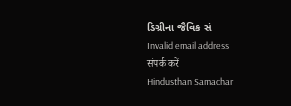ડિગ્રીના જૈવિક સં
Invalid email address
संपर्क करें
Hindusthan Samachar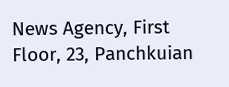News Agency, First Floor, 23, Panchkuian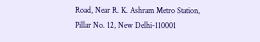Road, Near R. K. Ashram Metro Station,
Pillar No. 12, New Delhi-110001